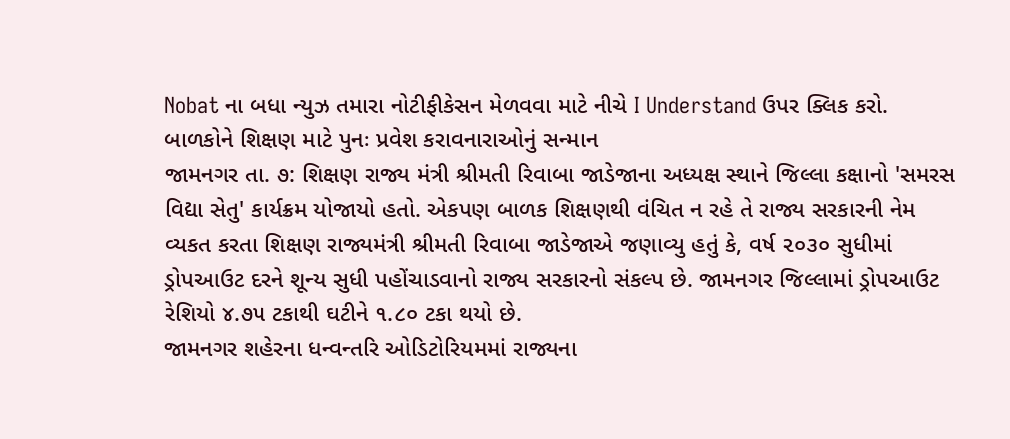Nobat ના બધા ન્યુઝ તમારા નોટીફીકેસન મેળવવા માટે નીચે I Understand ઉપર ક્લિક કરો.
બાળકોને શિક્ષણ માટે પુનઃ પ્રવેશ કરાવનારાઓનું સન્માન
જામનગર તા. ૭: શિક્ષણ રાજ્ય મંત્રી શ્રીમતી રિવાબા જાડેજાના અધ્યક્ષ સ્થાને જિલ્લા કક્ષાનો 'સમરસ વિદ્યા સેતુ' કાર્યક્રમ યોજાયો હતો. એકપણ બાળક શિક્ષણથી વંચિત ન રહે તે રાજ્ય સરકારની નેમ વ્યકત કરતા શિક્ષણ રાજ્યમંત્રી શ્રીમતી રિવાબા જાડેજાએ જણાવ્યુ હતું કે, વર્ષ ૨૦૩૦ સુધીમાં ડ્રોપઆઉટ દરને શૂન્ય સુધી પહોંચાડવાનો રાજ્ય સરકારનો સંકલ્પ છે. જામનગર જિલ્લામાં ડ્રોપઆઉટ રેશિયો ૪.૭૫ ટકાથી ઘટીને ૧.૮૦ ટકા થયો છે.
જામનગર શહેરના ધન્વન્તરિ ઓડિટોરિયમમાં રાજ્યના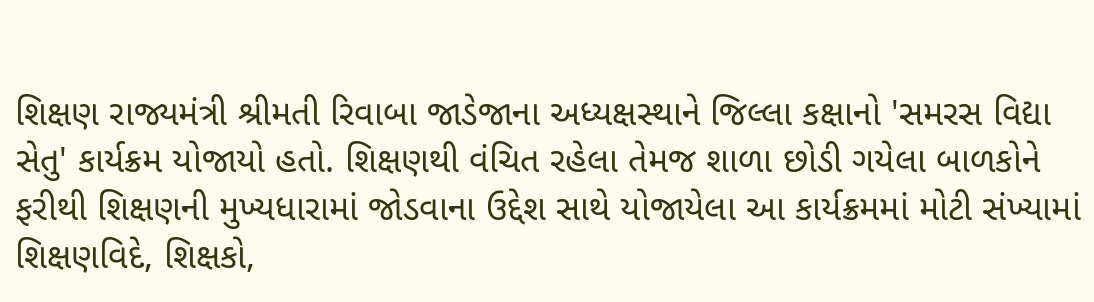શિક્ષણ રાજ્યમંત્રી શ્રીમતી રિવાબા જાડેજાના અધ્યક્ષસ્થાને જિલ્લા કક્ષાનો 'સમરસ વિદ્યા સેતુ' કાર્યક્રમ યોજાયો હતો. શિક્ષણથી વંચિત રહેલા તેમજ શાળા છોડી ગયેલા બાળકોને ફરીથી શિક્ષણની મુખ્યધારામાં જોડવાના ઉદ્દેશ સાથે યોજાયેલા આ કાર્યક્રમમાં મોટી સંખ્યામાં શિક્ષણવિદે, શિક્ષકો,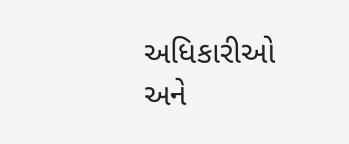અધિકારીઓ અને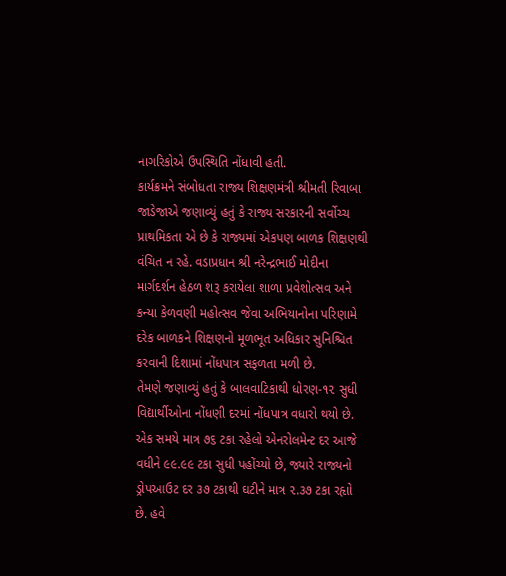નાગરિકોએ ઉપસ્થિતિ નોંધાવી હતી.
કાર્યક્રમને સંબોધતા રાજ્ય શિક્ષણમંત્રી શ્રીમતી રિવાબા જાડેજાએ જણાવ્યું હતું કે રાજ્ય સરકારની સર્વોચ્ચ પ્રાથમિકતા એ છે કે રાજ્યમાં એકપણ બાળક શિક્ષણથી વંચિત ન રહે. વડાપ્રધાન શ્રી નરેન્દ્રભાઈ મોદીના માર્ગદર્શન હેઠળ શરૂ કરાયેલા શાળા પ્રવેશોત્સવ અને કન્યા કેળવણી મહોત્સવ જેવા અભિયાનોના પરિણામે દરેક બાળકને શિક્ષણનો મૂળભૂત અધિકાર સુનિશ્ચિત કરવાની દિશામાં નોંધપાત્ર સફળતા મળી છે.
તેમણે જણાવ્યું હતું કે બાલવાટિકાથી ધોરણ-૧૨ સુધી વિદ્યાર્થીઓના નોંધણી દરમાં નોંધપાત્ર વધારો થયો છે. એક સમયે માત્ર ૭૬ ટકા રહેલો એનરોલમેન્ટ દર આજે વધીને ૯૯.૯૯ ટકા સુધી પહોંચ્યો છે, જ્યારે રાજ્યનો ડ્રોપઆઉટ દર ૩૭ ટકાથી ઘટીને માત્ર ૨.૩૭ ટકા રહૃાો છે. હવે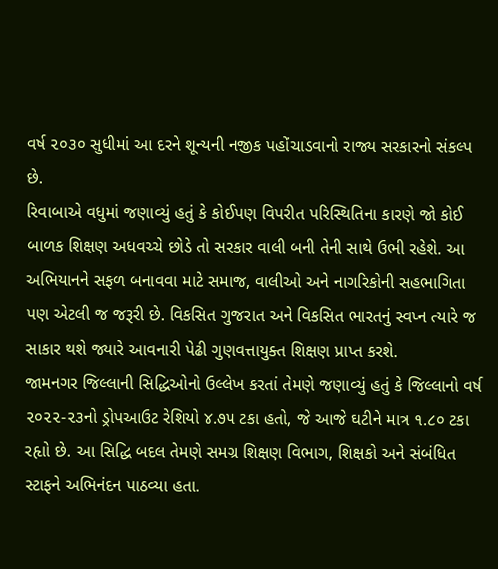વર્ષ ૨૦૩૦ સુધીમાં આ દરને શૂન્યની નજીક પહોંચાડવાનો રાજ્ય સરકારનો સંકલ્પ છે.
રિવાબાએ વધુમાં જણાવ્યું હતું કે કોઈપણ વિપરીત પરિસ્થિતિના કારણે જો કોઈ બાળક શિક્ષણ અધવચ્ચે છોડે તો સરકાર વાલી બની તેની સાથે ઉભી રહેશે. આ અભિયાનને સફળ બનાવવા માટે સમાજ, વાલીઓ અને નાગરિકોની સહભાગિતા પણ એટલી જ જરૂરી છે. વિકસિત ગુજરાત અને વિકસિત ભારતનું સ્વપ્ન ત્યારે જ સાકાર થશે જ્યારે આવનારી પેઢી ગુણવત્તાયુક્ત શિક્ષણ પ્રાપ્ત કરશે.
જામનગર જિલ્લાની સિદ્ધિઓનો ઉલ્લેખ કરતાં તેમણે જણાવ્યું હતું કે જિલ્લાનો વર્ષ ૨૦૨૨-૨૩નો ડ્રોપઆઉટ રેશિયો ૪.૭૫ ટકા હતો, જે આજે ઘટીને માત્ર ૧.૮૦ ટકા રહૃાો છે. આ સિદ્ધિ બદલ તેમણે સમગ્ર શિક્ષણ વિભાગ, શિક્ષકો અને સંબંધિત સ્ટાફને અભિનંદન પાઠવ્યા હતા.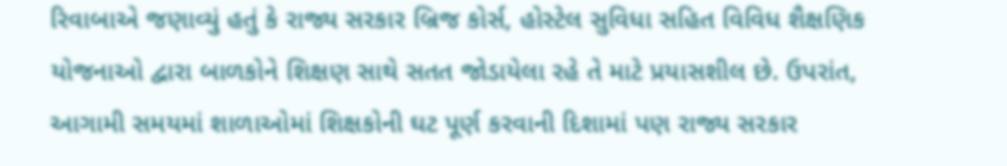રિવાબાએ જણાવ્યું હતું કે રાજ્ય સરકાર બ્રિજ કોર્સ, હોસ્ટેલ સુવિધા સહિત વિવિધ શૈક્ષણિક યોજનાઓ દ્વારા બાળકોને શિક્ષણ સાથે સતત જોડાયેલા રહે તે માટે પ્રયાસશીલ છે. ઉપરાંત, આગામી સમયમાં શાળાઓમાં શિક્ષકોની ઘટ પૂર્ણ કરવાની દિશામાં પણ રાજ્ય સરકાર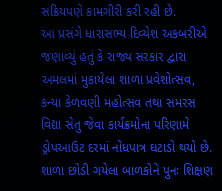સક્રિયપણે કામગીરી કરી રહી છે.
આ પ્રસંગે ધારાસભ્ય દિવ્યેશ અકબરીએ જણાવ્યું હતું કે રાજ્ય સરકાર દ્વારા અમલમાં મુકાયેલા શાળા પ્રવેશોત્સવ, કન્યા કેળવણી મહોત્સવ તથા સમરસ વિદ્યા સેતુ જેવા કાર્યક્રમોના પરિણામે ડ્રોપઆઉટ દરમાં નોંધપાત્ર ઘટાડો થયો છે. શાળા છોડી ગયેલા બાળકોને પુનઃ શિક્ષણ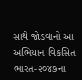સાથે જોડવાનો આ અભિયાન વિકસિત ભારત-૨૦૪૭ના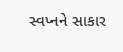સ્વપ્નને સાકાર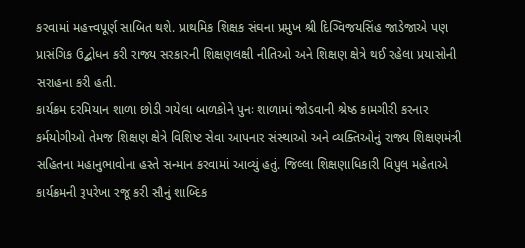કરવામાં મહત્ત્વપૂર્ણ સાબિત થશે. પ્રાથમિક શિક્ષક સંઘના પ્રમુખ શ્રી દિગ્વિજયસિંહ જાડેજાએ પણ પ્રાસંગિક ઉદ્બોધન કરી રાજ્ય સરકારની શિક્ષણલક્ષી નીતિઓ અને શિક્ષણ ક્ષેત્રે થઈ રહેલા પ્રયાસોની સરાહના કરી હતી.
કાર્યક્રમ દરમિયાન શાળા છોડી ગયેલા બાળકોને પુનઃ શાળામાં જોડવાની શ્રેષ્ઠ કામગીરી કરનાર કર્મયોગીઓ તેમજ શિક્ષણ ક્ષેત્રે વિશિષ્ટ સેવા આપનાર સંસ્થાઓ અને વ્યક્તિઓનું રાજ્ય શિક્ષણમંત્રી સહિતના મહાનુભાવોના હસ્તે સન્માન કરવામાં આવ્યું હતું. જિલ્લા શિક્ષણાધિકારી વિપુલ મહેતાએ કાર્યક્રમની રૂપરેખા રજૂ કરી સૌનું શાબ્દિક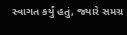સ્વાગત કર્યું હતું, જ્યારે સમગ્ર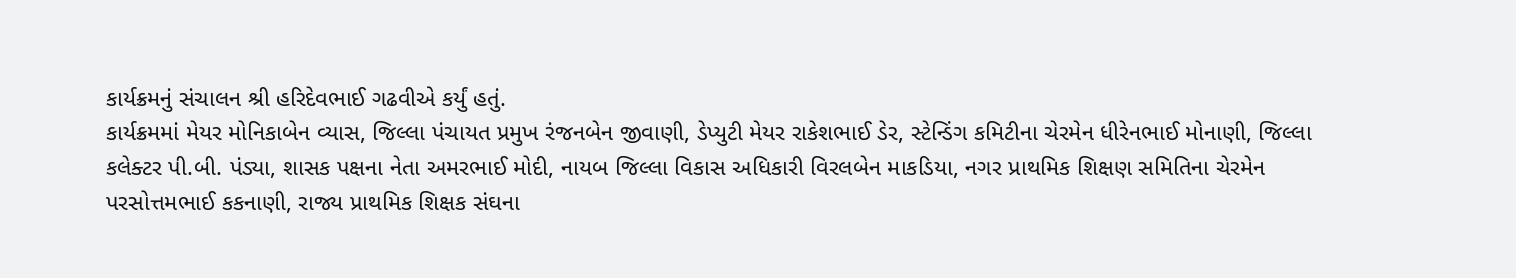કાર્યક્રમનું સંચાલન શ્રી હરિદેવભાઈ ગઢવીએ કર્યું હતું.
કાર્યક્રમમાં મેયર મોનિકાબેન વ્યાસ, જિલ્લા પંચાયત પ્રમુખ રંજનબેન જીવાણી, ડેપ્યુટી મેયર રાકેશભાઈ ડેર, સ્ટેન્ડિંગ કમિટીના ચેરમેન ધીરેનભાઈ મોનાણી, જિલ્લા કલેક્ટર પી.બી. પંડ્યા, શાસક પક્ષના નેતા અમરભાઈ મોદી, નાયબ જિલ્લા વિકાસ અધિકારી વિરલબેન માકડિયા, નગર પ્રાથમિક શિક્ષણ સમિતિના ચેરમેન પરસોત્તમભાઈ કકનાણી, રાજ્ય પ્રાથમિક શિક્ષક સંઘના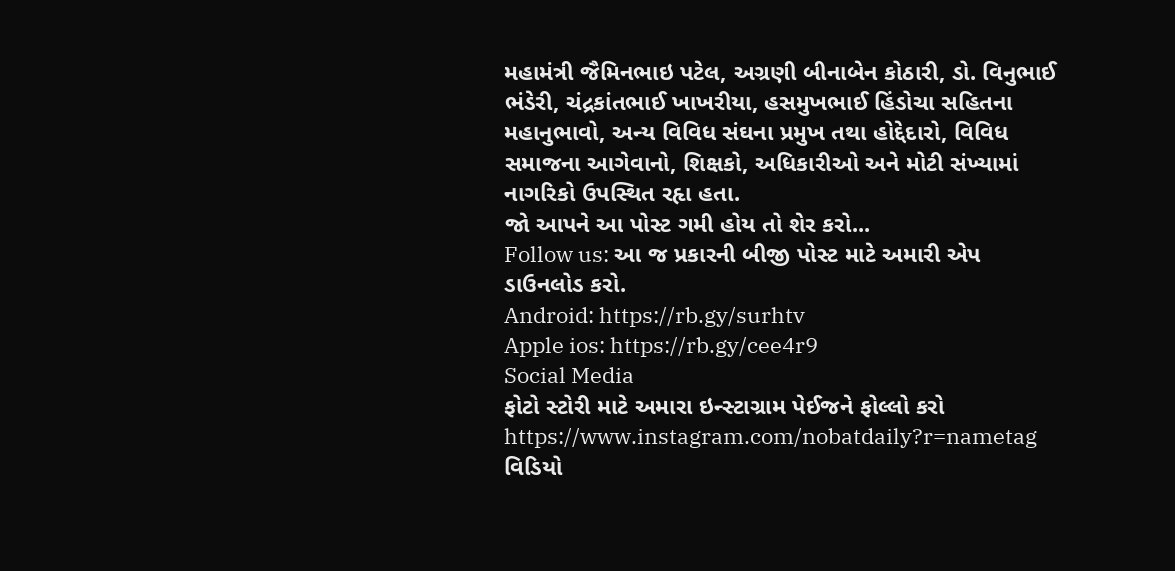મહામંત્રી જૈમિનભાઇ પટેલ, અગ્રણી બીનાબેન કોઠારી, ડો. વિનુભાઈ ભંડેરી, ચંદ્રકાંતભાઈ ખાખરીયા, હસમુખભાઈ હિંડોચા સહિતના મહાનુભાવો, અન્ય વિવિધ સંઘના પ્રમુખ તથા હોદ્દેદારો, વિવિધ સમાજના આગેવાનો, શિક્ષકો, અધિકારીઓ અને મોટી સંખ્યામાં નાગરિકો ઉપસ્થિત રહૃા હતા.
જો આપને આ પોસ્ટ ગમી હોય તો શેર કરો...
Follow us: આ જ પ્રકારની બીજી પોસ્ટ માટે અમારી એપ ડાઉનલોડ કરો.
Android: https://rb.gy/surhtv
Apple ios: https://rb.gy/cee4r9
Social Media
ફોટો સ્ટોરી માટે અમારા ઇન્સ્ટાગ્રામ પેઈજને ફોલ્લો કરો
https://www.instagram.com/nobatdaily?r=nametag
વિડિયો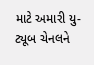માટે અમારી યુ-ટ્યૂબ ચેનલને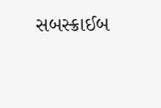સબસ્ક્રાઈબ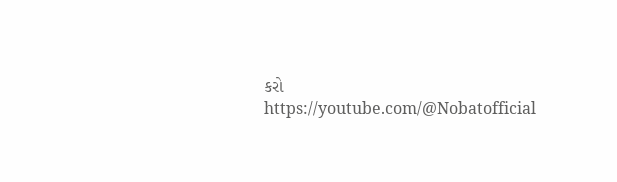કરો
https://youtube.com/@Nobatofficial